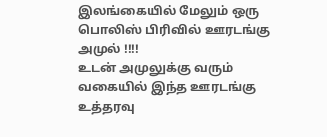இலங்கையில் மேலும் ஒரு பொலிஸ் பிரிவில் ஊரடங்கு அமுல் !!!!
உடன் அமுலுக்கு வரும் வகையில் இந்த ஊரடங்கு உத்தரவு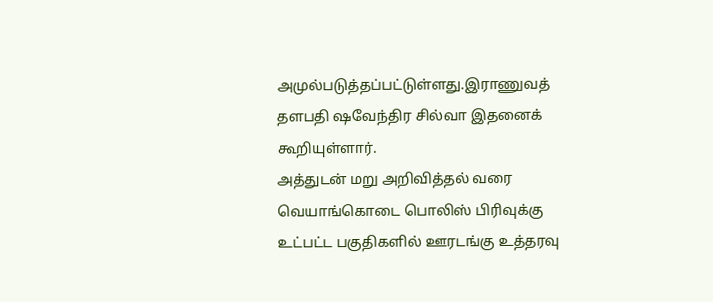அமுல்படுத்தப்பட்டுள்ளது.இராணுவத் தளபதி ஷவேந்திர சில்வா இதனைக் கூறியுள்ளார்.
அத்துடன் மறு அறிவித்தல் வரை வெயாங்கொடை பொலிஸ் பிரிவுக்கு உட்பட்ட பகுதிகளில் ஊரடங்கு உத்தரவு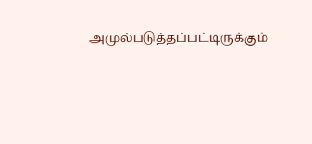அமுல்படுத்தப்பட்டிருக்கும்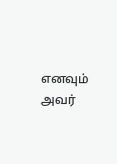எனவும் அவர்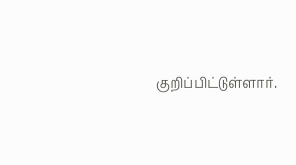குறிப்பிட்டுள்ளார்.